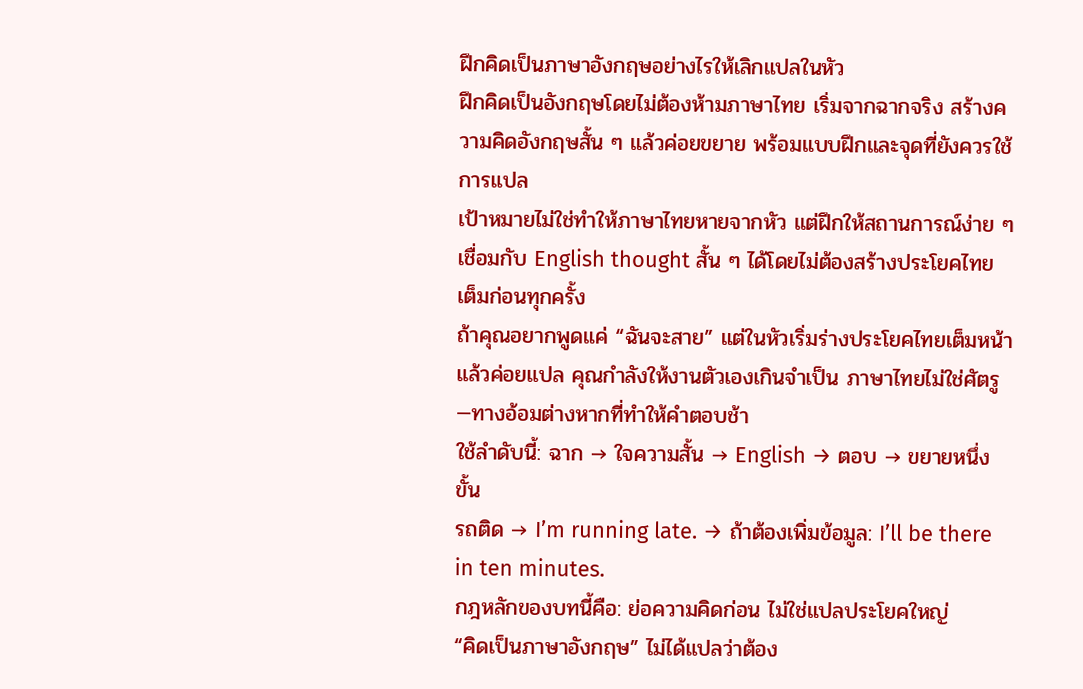ฝึกคิดเป็นภาษาอังกฤษอย่างไรให้เลิกแปลในหัว
ฝึกคิดเป็นอังกฤษโดยไม่ต้องห้ามภาษาไทย เริ่มจากฉากจริง สร้างความคิดอังกฤษสั้น ๆ แล้วค่อยขยาย พร้อมแบบฝึกและจุดที่ยังควรใช้การแปล
เป้าหมายไม่ใช่ทำให้ภาษาไทยหายจากหัว แต่ฝึกให้สถานการณ์ง่าย ๆ เชื่อมกับ English thought สั้น ๆ ได้โดยไม่ต้องสร้างประโยคไทยเต็มก่อนทุกครั้ง
ถ้าคุณอยากพูดแค่ “ฉันจะสาย” แต่ในหัวเริ่มร่างประโยคไทยเต็มหน้าแล้วค่อยแปล คุณกำลังให้งานตัวเองเกินจำเป็น ภาษาไทยไม่ใช่ศัตรู—ทางอ้อมต่างหากที่ทำให้คำตอบช้า
ใช้ลำดับนี้: ฉาก → ใจความสั้น → English → ตอบ → ขยายหนึ่งขั้น
รถติด → I’m running late. → ถ้าต้องเพิ่มข้อมูล: I’ll be there in ten minutes.
กฎหลักของบทนี้คือ: ย่อความคิดก่อน ไม่ใช่แปลประโยคใหญ่
“คิดเป็นภาษาอังกฤษ” ไม่ได้แปลว่าต้อง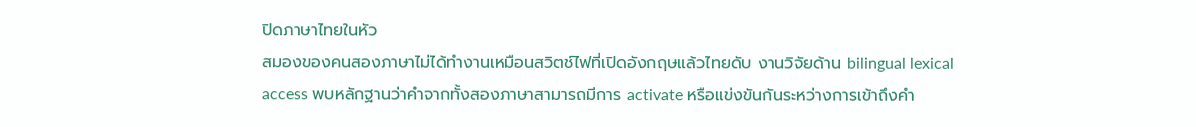ปิดภาษาไทยในหัว
สมองของคนสองภาษาไม่ได้ทำงานเหมือนสวิตช์ไฟที่เปิดอังกฤษแล้วไทยดับ งานวิจัยด้าน bilingual lexical access พบหลักฐานว่าคำจากทั้งสองภาษาสามารถมีการ activate หรือแข่งขันกันระหว่างการเข้าถึงคำ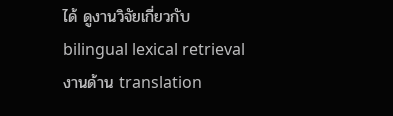ได้ ดูงานวิจัยเกี่ยวกับ bilingual lexical retrieval
งานด้าน translation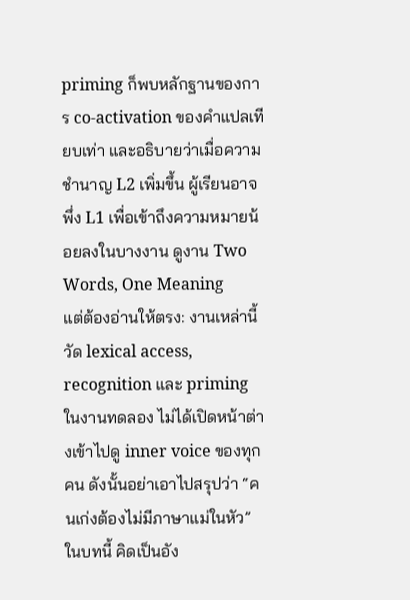priming ก็พบหลักฐานของการ co-activation ของคำแปลเทียบเท่า และอธิบายว่าเมื่อความชำนาญ L2 เพิ่มขึ้น ผู้เรียนอาจพึ่ง L1 เพื่อเข้าถึงความหมายน้อยลงในบางงาน ดูงาน Two Words, One Meaning
แต่ต้องอ่านให้ตรง: งานเหล่านี้วัด lexical access, recognition และ priming ในงานทดลอง ไม่ได้เปิดหน้าต่างเข้าไปดู inner voice ของทุกคน ดังนั้นอย่าเอาไปสรุปว่า “คนเก่งต้องไม่มีภาษาแม่ในหัว”
ในบทนี้ คิดเป็นอัง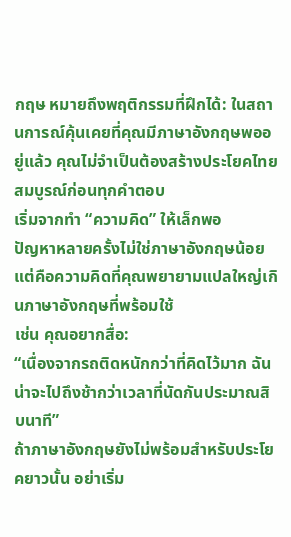กฤษ หมายถึงพฤติกรรมที่ฝึกได้: ในสถานการณ์คุ้นเคยที่คุณมีภาษาอังกฤษพออยู่แล้ว คุณไม่จำเป็นต้องสร้างประโยคไทยสมบูรณ์ก่อนทุกคำตอบ
เริ่มจากทำ “ความคิด” ให้เล็กพอ
ปัญหาหลายครั้งไม่ใช่ภาษาอังกฤษน้อย แต่คือความคิดที่คุณพยายามแปลใหญ่เกินภาษาอังกฤษที่พร้อมใช้
เช่น คุณอยากสื่อ:
“เนื่องจากรถติดหนักกว่าที่คิดไว้มาก ฉันน่าจะไปถึงช้ากว่าเวลาที่นัดกันประมาณสิบนาที”
ถ้าภาษาอังกฤษยังไม่พร้อมสำหรับประโยคยาวนั้น อย่าเริ่ม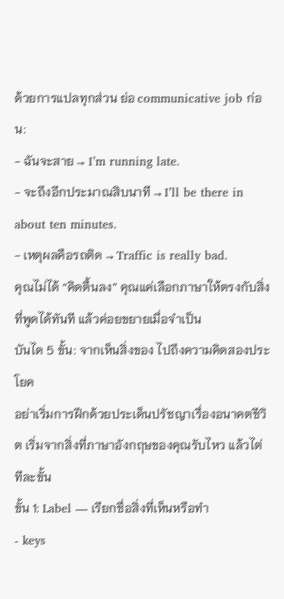ด้วยการแปลทุกส่วน ย่อ communicative job ก่อน:
- ฉันจะสาย → I’m running late.
- จะถึงอีกประมาณสิบนาที → I’ll be there in about ten minutes.
- เหตุผลคือรถติด → Traffic is really bad.
คุณไม่ได้ “คิดตื้นลง” คุณแค่เลือกภาษาให้ตรงกับสิ่งที่พูดได้ทันที แล้วค่อยขยายเมื่อจำเป็น
บันได 5 ขั้น: จากเห็นสิ่งของ ไปถึงความคิดสองประโยค
อย่าเริ่มการฝึกด้วยประเด็นปรัชญาเรื่องอนาคตชีวิต เริ่มจากสิ่งที่ภาษาอังกฤษของคุณรับไหว แล้วไต่ทีละขั้น
ขั้น 1: Label — เรียกชื่อสิ่งที่เห็นหรือทำ
- keys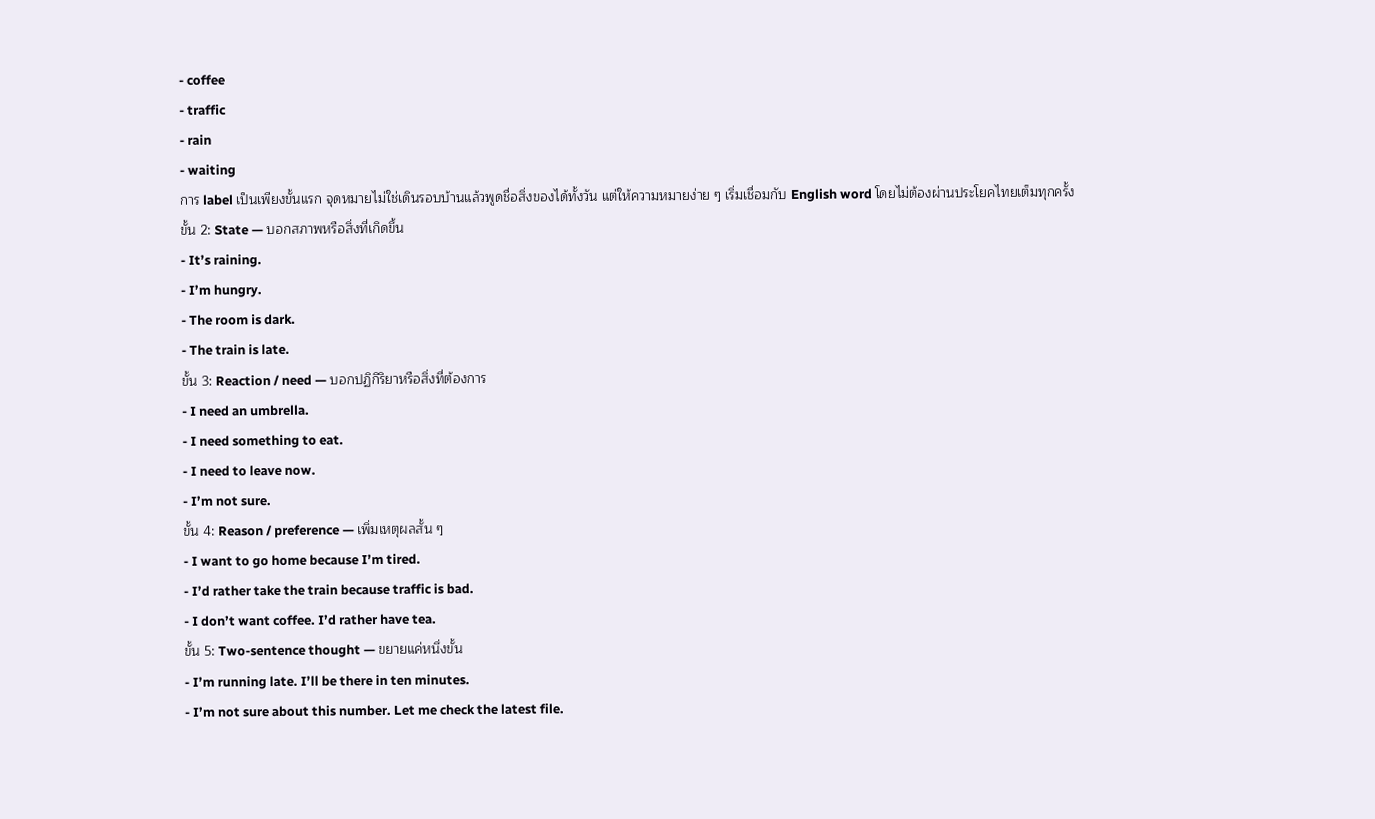- coffee
- traffic
- rain
- waiting
การ label เป็นเพียงขั้นแรก จุดหมายไม่ใช่เดินรอบบ้านแล้วพูดชื่อสิ่งของได้ทั้งวัน แต่ให้ความหมายง่าย ๆ เริ่มเชื่อมกับ English word โดยไม่ต้องผ่านประโยคไทยเต็มทุกครั้ง
ขั้น 2: State — บอกสภาพหรือสิ่งที่เกิดขึ้น
- It’s raining.
- I’m hungry.
- The room is dark.
- The train is late.
ขั้น 3: Reaction / need — บอกปฏิกิริยาหรือสิ่งที่ต้องการ
- I need an umbrella.
- I need something to eat.
- I need to leave now.
- I’m not sure.
ขั้น 4: Reason / preference — เพิ่มเหตุผลสั้น ๆ
- I want to go home because I’m tired.
- I’d rather take the train because traffic is bad.
- I don’t want coffee. I’d rather have tea.
ขั้น 5: Two-sentence thought — ขยายแค่หนึ่งขั้น
- I’m running late. I’ll be there in ten minutes.
- I’m not sure about this number. Let me check the latest file.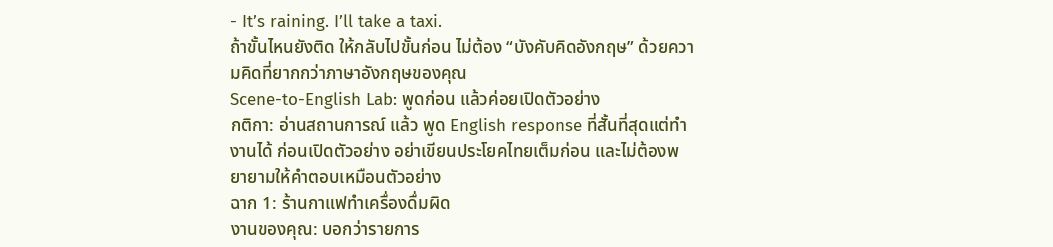- It’s raining. I’ll take a taxi.
ถ้าขั้นไหนยังติด ให้กลับไปขั้นก่อน ไม่ต้อง “บังคับคิดอังกฤษ” ด้วยความคิดที่ยากกว่าภาษาอังกฤษของคุณ
Scene-to-English Lab: พูดก่อน แล้วค่อยเปิดตัวอย่าง
กติกา: อ่านสถานการณ์ แล้ว พูด English response ที่สั้นที่สุดแต่ทำงานได้ ก่อนเปิดตัวอย่าง อย่าเขียนประโยคไทยเต็มก่อน และไม่ต้องพยายามให้คำตอบเหมือนตัวอย่าง
ฉาก 1: ร้านกาแฟทำเครื่องดื่มผิด
งานของคุณ: บอกว่ารายการ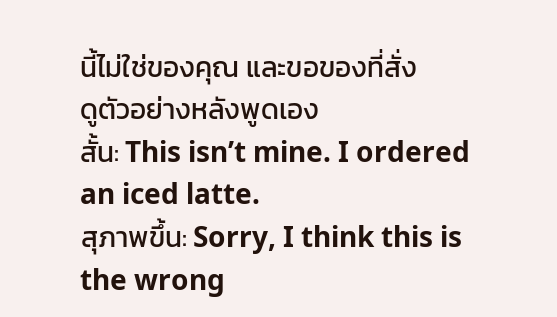นี้ไม่ใช่ของคุณ และขอของที่สั่ง
ดูตัวอย่างหลังพูดเอง
สั้น: This isn’t mine. I ordered an iced latte.
สุภาพขึ้น: Sorry, I think this is the wrong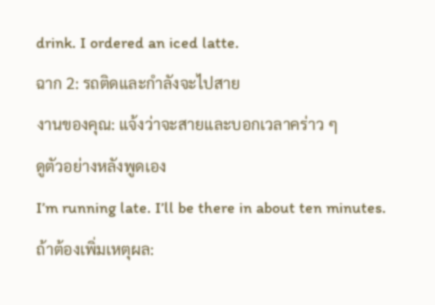drink. I ordered an iced latte.
ฉาก 2: รถติดและกำลังจะไปสาย
งานของคุณ: แจ้งว่าจะสายและบอกเวลาคร่าว ๆ
ดูตัวอย่างหลังพูดเอง
I’m running late. I’ll be there in about ten minutes.
ถ้าต้องเพิ่มเหตุผล: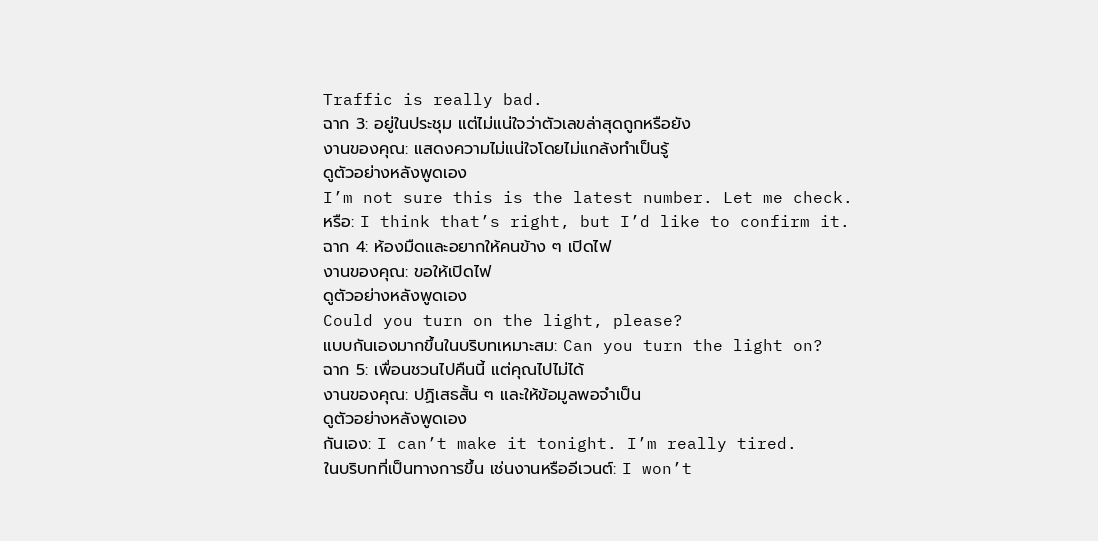Traffic is really bad.
ฉาก 3: อยู่ในประชุม แต่ไม่แน่ใจว่าตัวเลขล่าสุดถูกหรือยัง
งานของคุณ: แสดงความไม่แน่ใจโดยไม่แกล้งทำเป็นรู้
ดูตัวอย่างหลังพูดเอง
I’m not sure this is the latest number. Let me check.
หรือ: I think that’s right, but I’d like to confirm it.
ฉาก 4: ห้องมืดและอยากให้คนข้าง ๆ เปิดไฟ
งานของคุณ: ขอให้เปิดไฟ
ดูตัวอย่างหลังพูดเอง
Could you turn on the light, please?
แบบกันเองมากขึ้นในบริบทเหมาะสม: Can you turn the light on?
ฉาก 5: เพื่อนชวนไปคืนนี้ แต่คุณไปไม่ได้
งานของคุณ: ปฏิเสธสั้น ๆ และให้ข้อมูลพอจำเป็น
ดูตัวอย่างหลังพูดเอง
กันเอง: I can’t make it tonight. I’m really tired.
ในบริบทที่เป็นทางการขึ้น เช่นงานหรืออีเวนต์: I won’t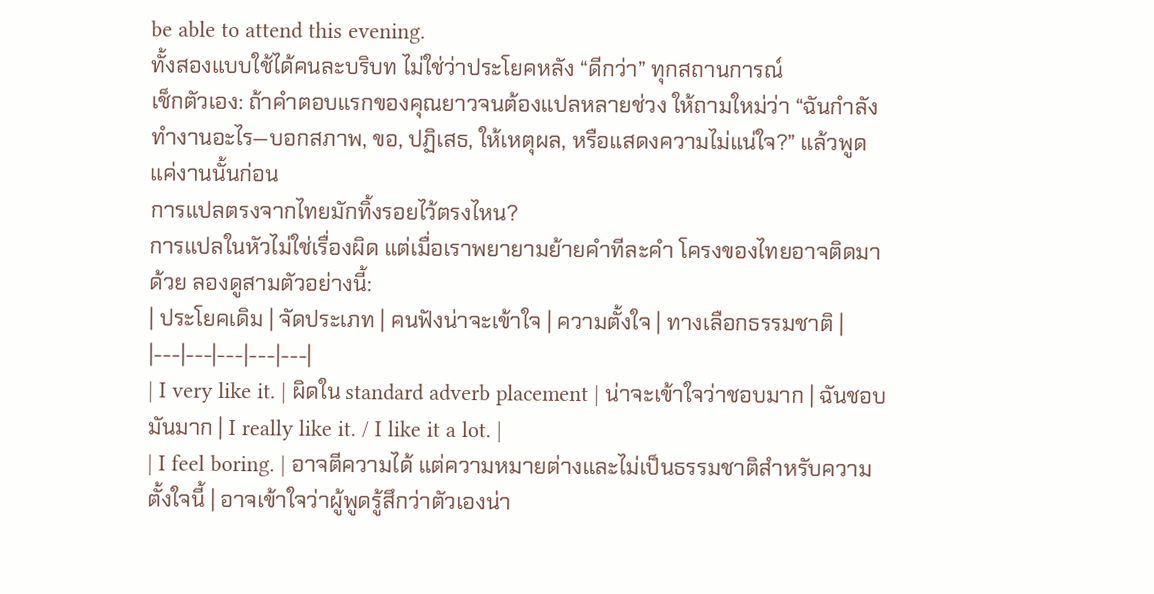be able to attend this evening.
ทั้งสองแบบใช้ได้คนละบริบท ไม่ใช่ว่าประโยคหลัง “ดีกว่า” ทุกสถานการณ์
เช็กตัวเอง: ถ้าคำตอบแรกของคุณยาวจนต้องแปลหลายช่วง ให้ถามใหม่ว่า “ฉันกำลังทำงานอะไร—บอกสภาพ, ขอ, ปฏิเสธ, ให้เหตุผล, หรือแสดงความไม่แน่ใจ?” แล้วพูดแค่งานนั้นก่อน
การแปลตรงจากไทยมักทิ้งรอยไว้ตรงไหน?
การแปลในหัวไม่ใช่เรื่องผิด แต่เมื่อเราพยายามย้ายคำทีละคำ โครงของไทยอาจติดมาด้วย ลองดูสามตัวอย่างนี้:
| ประโยคเดิม | จัดประเภท | คนฟังน่าจะเข้าใจ | ความตั้งใจ | ทางเลือกธรรมชาติ |
|---|---|---|---|---|
| I very like it. | ผิดใน standard adverb placement | น่าจะเข้าใจว่าชอบมาก | ฉันชอบมันมาก | I really like it. / I like it a lot. |
| I feel boring. | อาจตีความได้ แต่ความหมายต่างและไม่เป็นธรรมชาติสำหรับความตั้งใจนี้ | อาจเข้าใจว่าผู้พูดรู้สึกว่าตัวเองน่า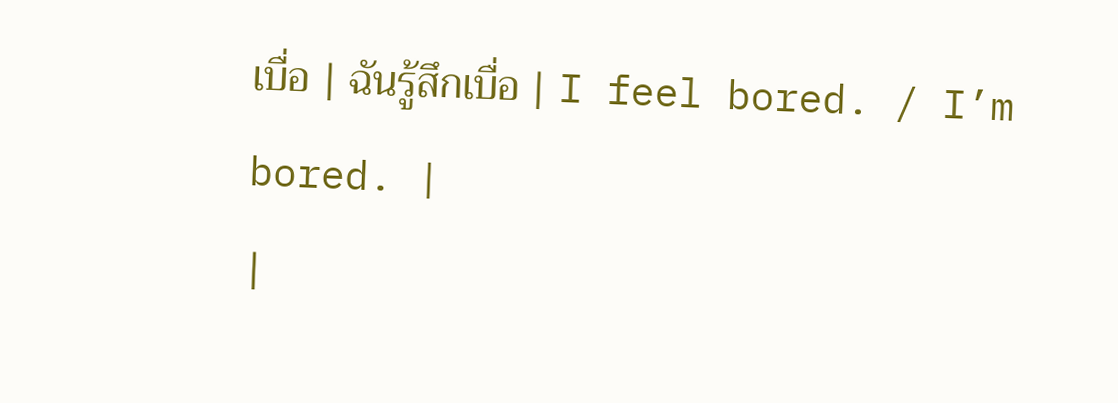เบื่อ | ฉันรู้สึกเบื่อ | I feel bored. / I’m bored. |
|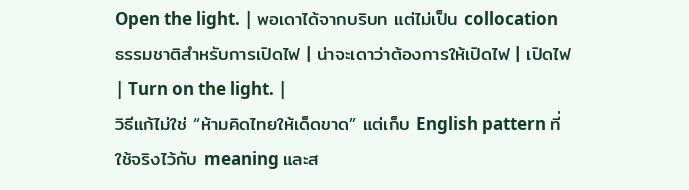Open the light. | พอเดาได้จากบริบท แต่ไม่เป็น collocation ธรรมชาติสำหรับการเปิดไฟ | น่าจะเดาว่าต้องการให้เปิดไฟ | เปิดไฟ | Turn on the light. |
วิธีแก้ไม่ใช่ “ห้ามคิดไทยให้เด็ดขาด” แต่เก็บ English pattern ที่ใช้จริงไว้กับ meaning และส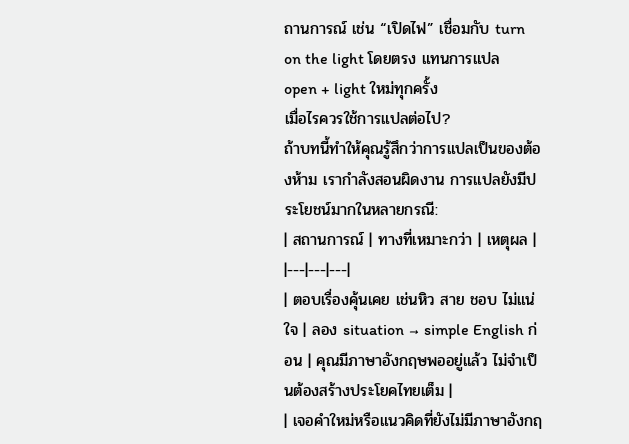ถานการณ์ เช่น “เปิดไฟ” เชื่อมกับ turn on the light โดยตรง แทนการแปล open + light ใหม่ทุกครั้ง
เมื่อไรควรใช้การแปลต่อไป?
ถ้าบทนี้ทำให้คุณรู้สึกว่าการแปลเป็นของต้องห้าม เรากำลังสอนผิดงาน การแปลยังมีประโยชน์มากในหลายกรณี:
| สถานการณ์ | ทางที่เหมาะกว่า | เหตุผล |
|---|---|---|
| ตอบเรื่องคุ้นเคย เช่นหิว สาย ชอบ ไม่แน่ใจ | ลอง situation → simple English ก่อน | คุณมีภาษาอังกฤษพออยู่แล้ว ไม่จำเป็นต้องสร้างประโยคไทยเต็ม |
| เจอคำใหม่หรือแนวคิดที่ยังไม่มีภาษาอังกฤ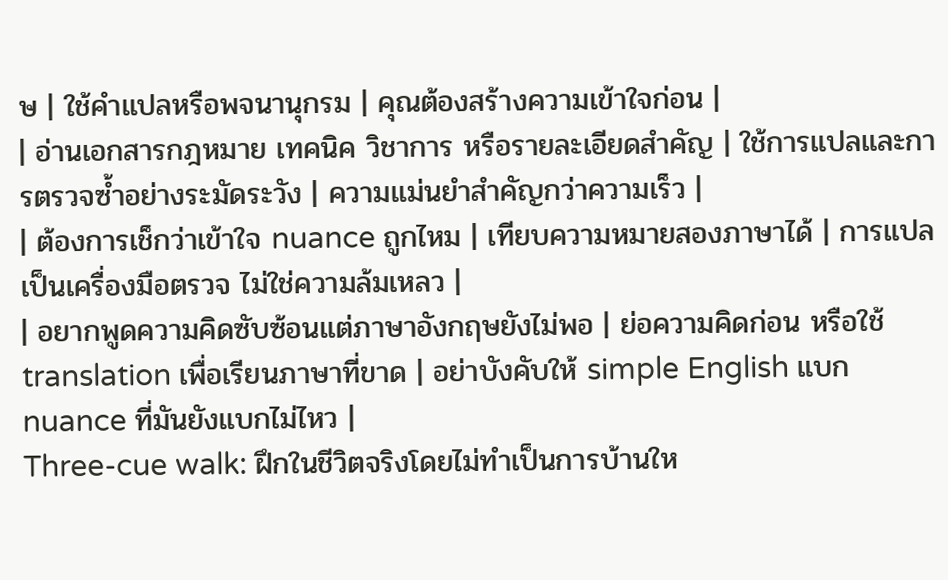ษ | ใช้คำแปลหรือพจนานุกรม | คุณต้องสร้างความเข้าใจก่อน |
| อ่านเอกสารกฎหมาย เทคนิค วิชาการ หรือรายละเอียดสำคัญ | ใช้การแปลและการตรวจซ้ำอย่างระมัดระวัง | ความแม่นยำสำคัญกว่าความเร็ว |
| ต้องการเช็กว่าเข้าใจ nuance ถูกไหม | เทียบความหมายสองภาษาได้ | การแปลเป็นเครื่องมือตรวจ ไม่ใช่ความล้มเหลว |
| อยากพูดความคิดซับซ้อนแต่ภาษาอังกฤษยังไม่พอ | ย่อความคิดก่อน หรือใช้ translation เพื่อเรียนภาษาที่ขาด | อย่าบังคับให้ simple English แบก nuance ที่มันยังแบกไม่ไหว |
Three-cue walk: ฝึกในชีวิตจริงโดยไม่ทำเป็นการบ้านให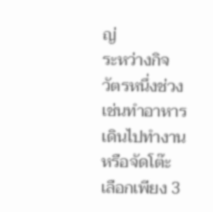ญ่
ระหว่างกิจวัตรหนึ่งช่วง เช่นทำอาหาร เดินไปทำงาน หรือจัดโต๊ะ เลือกเพียง 3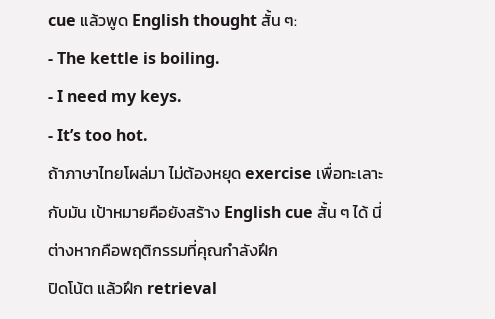cue แล้วพูด English thought สั้น ๆ:
- The kettle is boiling.
- I need my keys.
- It’s too hot.
ถ้าภาษาไทยโผล่มา ไม่ต้องหยุด exercise เพื่อทะเลาะกับมัน เป้าหมายคือยังสร้าง English cue สั้น ๆ ได้ นี่ต่างหากคือพฤติกรรมที่คุณกำลังฝึก
ปิดโน้ต แล้วฝึก retrieval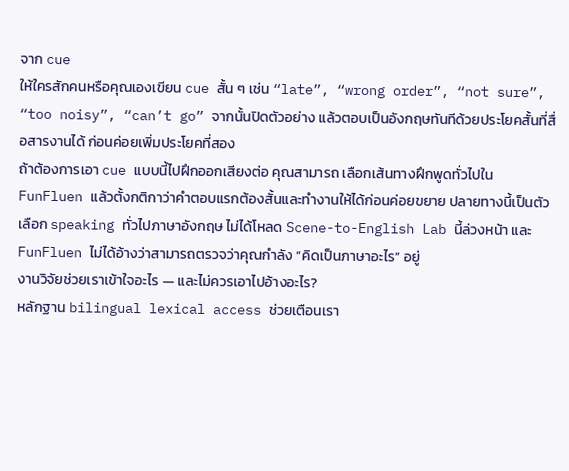จาก cue
ให้ใครสักคนหรือคุณเองเขียน cue สั้น ๆ เช่น “late”, “wrong order”, “not sure”, “too noisy”, “can’t go” จากนั้นปิดตัวอย่าง แล้วตอบเป็นอังกฤษทันทีด้วยประโยคสั้นที่สื่อสารงานได้ ก่อนค่อยเพิ่มประโยคที่สอง
ถ้าต้องการเอา cue แบบนี้ไปฝึกออกเสียงต่อ คุณสามารถ เลือกเส้นทางฝึกพูดทั่วไปใน FunFluen แล้วตั้งกติกาว่าคำตอบแรกต้องสั้นและทำงานให้ได้ก่อนค่อยขยาย ปลายทางนี้เป็นตัวเลือก speaking ทั่วไปภาษาอังกฤษ ไม่ได้โหลด Scene-to-English Lab นี้ล่วงหน้า และ FunFluen ไม่ได้อ้างว่าสามารถตรวจว่าคุณกำลัง “คิดเป็นภาษาอะไร” อยู่
งานวิจัยช่วยเราเข้าใจอะไร — และไม่ควรเอาไปอ้างอะไร?
หลักฐาน bilingual lexical access ช่วยเตือนเรา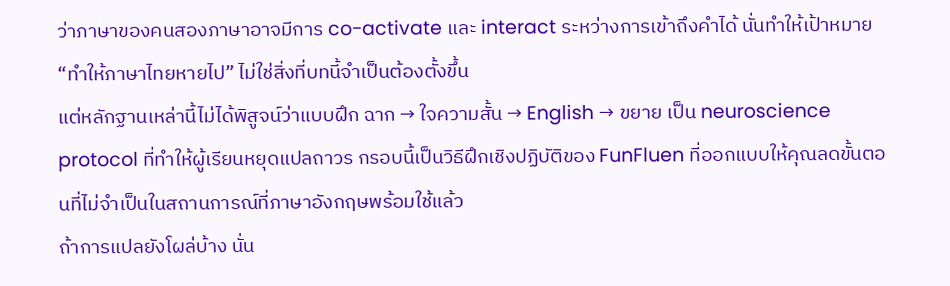ว่าภาษาของคนสองภาษาอาจมีการ co-activate และ interact ระหว่างการเข้าถึงคำได้ นั่นทำให้เป้าหมาย “ทำให้ภาษาไทยหายไป” ไม่ใช่สิ่งที่บทนี้จำเป็นต้องตั้งขึ้น
แต่หลักฐานเหล่านี้ไม่ได้พิสูจน์ว่าแบบฝึก ฉาก → ใจความสั้น → English → ขยาย เป็น neuroscience protocol ที่ทำให้ผู้เรียนหยุดแปลถาวร กรอบนี้เป็นวิธีฝึกเชิงปฏิบัติของ FunFluen ที่ออกแบบให้คุณลดขั้นตอนที่ไม่จำเป็นในสถานการณ์ที่ภาษาอังกฤษพร้อมใช้แล้ว
ถ้าการแปลยังโผล่บ้าง นั่น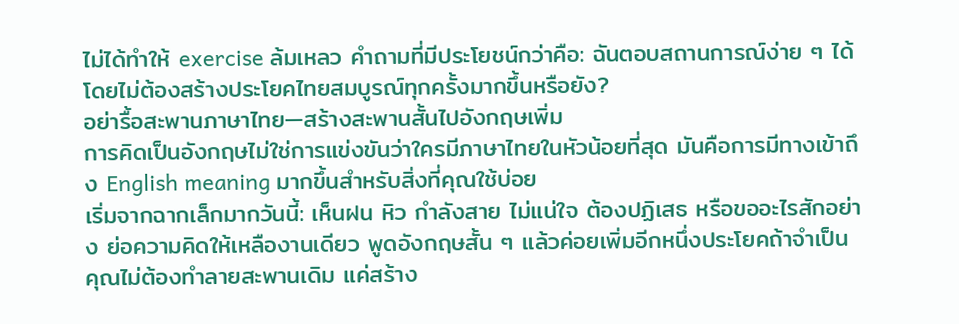ไม่ได้ทำให้ exercise ล้มเหลว คำถามที่มีประโยชน์กว่าคือ: ฉันตอบสถานการณ์ง่าย ๆ ได้โดยไม่ต้องสร้างประโยคไทยสมบูรณ์ทุกครั้งมากขึ้นหรือยัง?
อย่ารื้อสะพานภาษาไทย—สร้างสะพานสั้นไปอังกฤษเพิ่ม
การคิดเป็นอังกฤษไม่ใช่การแข่งขันว่าใครมีภาษาไทยในหัวน้อยที่สุด มันคือการมีทางเข้าถึง English meaning มากขึ้นสำหรับสิ่งที่คุณใช้บ่อย
เริ่มจากฉากเล็กมากวันนี้: เห็นฝน หิว กำลังสาย ไม่แน่ใจ ต้องปฏิเสธ หรือขออะไรสักอย่าง ย่อความคิดให้เหลืองานเดียว พูดอังกฤษสั้น ๆ แล้วค่อยเพิ่มอีกหนึ่งประโยคถ้าจำเป็น
คุณไม่ต้องทำลายสะพานเดิม แค่สร้าง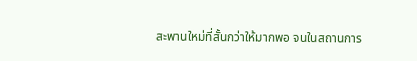สะพานใหม่ที่สั้นกว่าให้มากพอ จนในสถานการ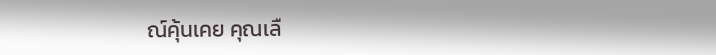ณ์คุ้นเคย คุณเลื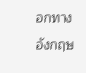อกทางอังกฤษ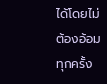ได้โดยไม่ต้องอ้อมทุกครั้ง